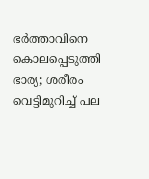ഭർത്താവിനെ കൊലപ്പെടുത്തി ഭാര്യ; ശരീരം വെട്ടിമുറിച്ച്‌ പല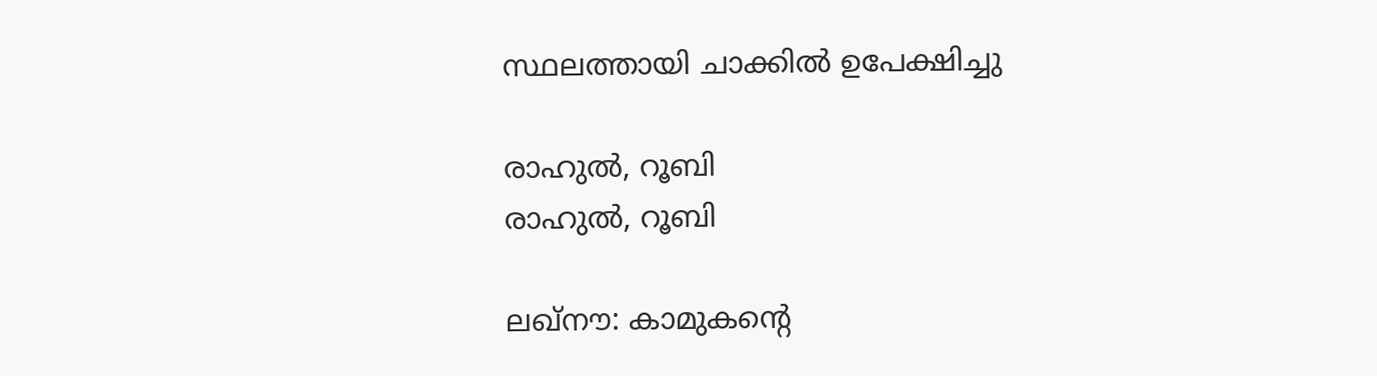സ്ഥലത്തായി ചാക്കിൽ ഉപേക്ഷിച്ചു

രാഹുൽ, റൂബി
രാഹുൽ, റൂബി

ലഖ്‌നൗ: കാമുകന്റെ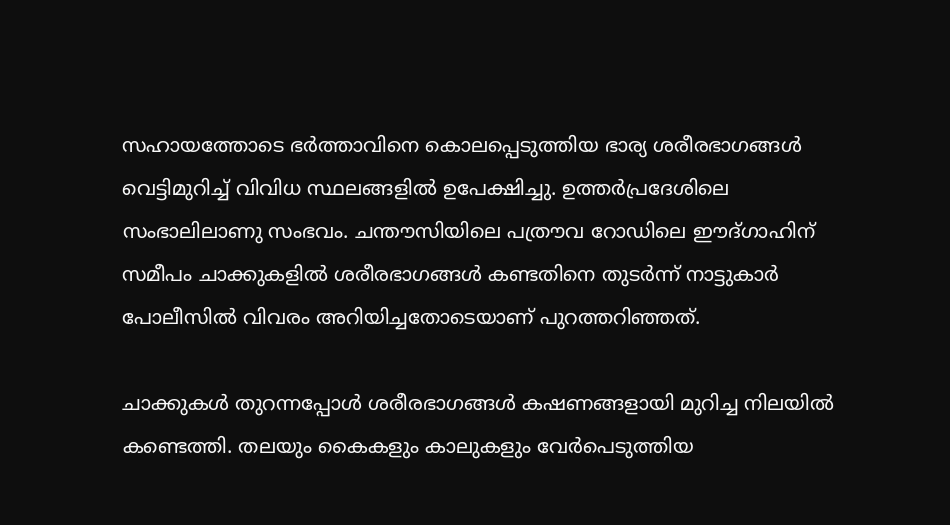സഹായത്തോടെ ഭർത്താവിനെ കൊലപ്പെടുത്തിയ ഭാര്യ ശരീരഭാഗങ്ങൾ വെട്ടിമുറിച്ച് വിവിധ സ്ഥലങ്ങളിൽ ഉപേക്ഷിച്ചു. ഉത്തർപ്രദേശിലെ സംഭാലിലാണു സംഭവം. ചന്തൗസിയിലെ പത്രൗവ റോഡിലെ ഈദ്ഗാഹിന് സമീപം ചാക്കുകളിൽ ശരീരഭാഗങ്ങൾ കണ്ടതിനെ തുടർന്ന് നാട്ടുകാർ പോലീസിൽ വിവരം അറിയിച്ചതോടെയാണ് പുറത്തറിഞ്ഞത്.

ചാക്കുകൾ തുറന്നപ്പോൾ ശരീരഭാഗങ്ങൾ കഷണങ്ങളായി മുറിച്ച നിലയിൽ കണ്ടെത്തി. തലയും കൈകളും കാലുകളും വേർപെടുത്തിയ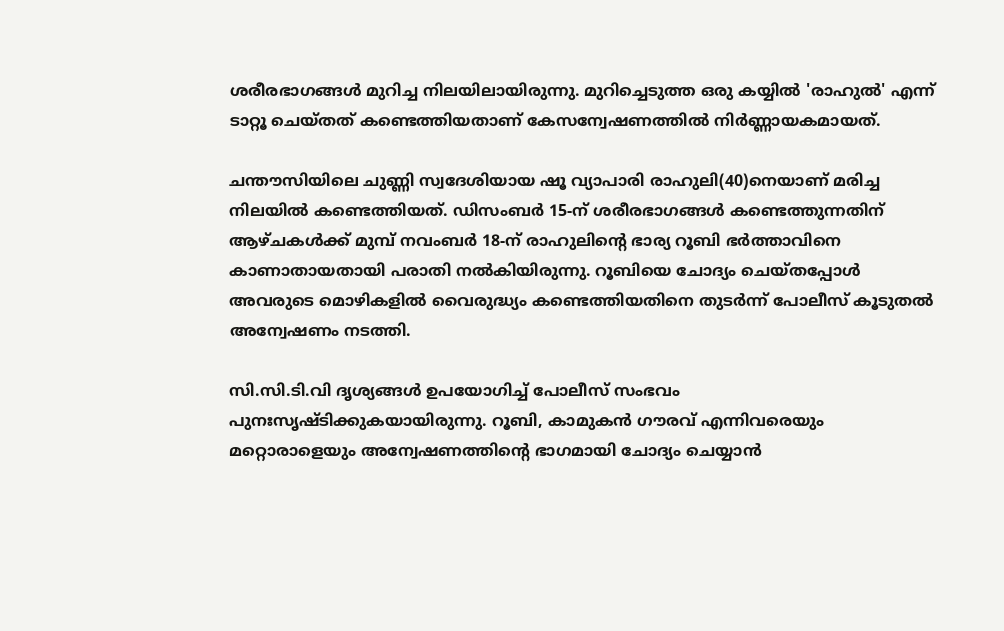ശരീരഭാഗങ്ങൾ മുറിച്ച നിലയിലായിരുന്നു. മുറിച്ചെടുത്ത ഒരു കയ്യിൽ 'രാഹുൽ' എന്ന് ടാറ്റൂ ചെയ്തത്‌ കണ്ടെത്തിയതാണ് കേസന്വേഷണത്തിൽ നിർണ്ണായകമായത്.

ചന്തൗസിയിലെ ചുണ്ണി സ്വദേശിയായ ഷൂ വ്യാപാരി രാഹുലി(40)നെയാണ് മരിച്ച നിലയിൽ കണ്ടെത്തിയത്. ഡിസംബർ 15-ന് ശരീരഭാഗങ്ങൾ കണ്ടെത്തുന്നതിന് ആഴ്ചകൾക്ക് മുമ്പ് നവംബർ 18-ന് രാഹുലിന്റെ ഭാര്യ റൂബി ഭർത്താവിനെ കാണാതായതായി പരാതി നൽകിയിരുന്നു. റൂബിയെ ചോദ്യം ചെയ്തപ്പോൾ അവരുടെ മൊഴികളിൽ വൈരുദ്ധ്യം കണ്ടെത്തിയതിനെ തുടർന്ന് പോലീസ് കൂടുതൽ അന്വേഷണം നടത്തി.

സി.സി.ടി.വി ദൃശ്യങ്ങൾ ഉപയോഗിച്ച് പോലീസ് സംഭവം പുനഃസൃഷ്ടിക്കുകയായിരുന്നു. റൂബി, കാമുകൻ ഗൗരവ് എന്നിവരെയും മറ്റൊരാളെയും അന്വേഷണത്തിന്റെ ഭാഗമായി ചോദ്യം ചെയ്യാൻ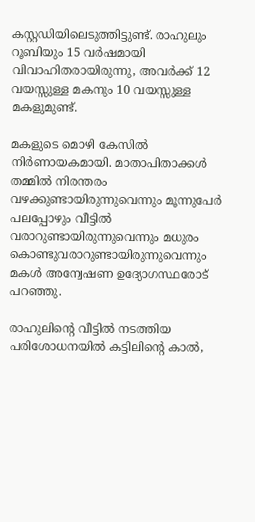കസ്റ്റഡിയിലെടുത്തിട്ടുണ്ട്. രാഹുലും റൂബിയും 15 വർഷമായി വിവാഹിതരായിരുന്നു, അവർക്ക് 12 വയസ്സുള്ള മകനും 10 വയസ്സുള്ള മകളുമുണ്ട്.

മകളുടെ മൊഴി കേസിൽ നിർണായകമായി. മാതാപിതാക്കൾ തമ്മിൽ നിരന്തരം വഴക്കുണ്ടായിരുന്നുവെന്നും മൂന്നുപേർ പലപ്പോഴും വീട്ടിൽ വരാറുണ്ടായിരുന്നുവെന്നും മധുരം കൊണ്ടുവരാറുണ്ടായിരുന്നുവെന്നും മകൾ അന്വേഷണ ഉദ്യോഗസ്ഥരോട് പറഞ്ഞു.

രാഹുലിന്റെ വീട്ടിൽ നടത്തിയ പരിശോധനയിൽ കട്ടിലിന്റെ കാൽ,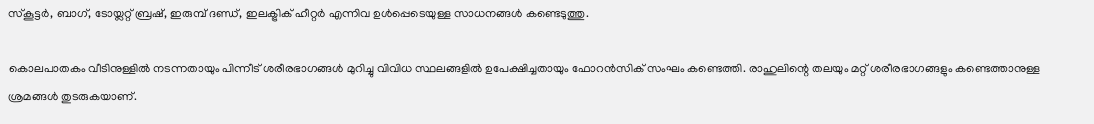സ്‌കൂട്ടർ, ബാഗ്, ടോയ്ലറ്റ് ബ്രഷ്, ഇരുമ്പ് ദണ്ഡ്, ഇലക്ട്രിക് ഹീറ്റർ എന്നിവ ഉൾപ്പെടെയുള്ള സാധനങ്ങൾ കണ്ടെടുത്തു.

കൊലപാതകം വീടിനുള്ളിൽ നടന്നതായും പിന്നീട് ശരീരഭാഗങ്ങൾ മുറിച്ചു വിവിധ സ്ഥലങ്ങളിൽ ഉപേക്ഷിച്ചതായും ഫോറൻസിക് സംഘം കണ്ടെത്തി. രാഹുലിന്റെ തലയും മറ്റ് ശരീരഭാഗങ്ങളും കണ്ടെത്താനുള്ള ശ്രമങ്ങൾ തുടരുകയാണ്.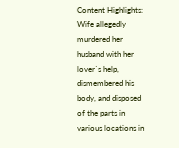Content Highlights: Wife allegedly murdered her husband with her lover`s help, dismembered his body, and disposed of the parts in various locations in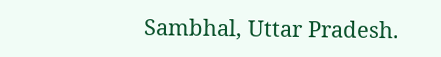Sambhal, Uttar Pradesh.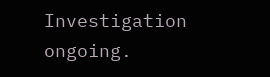Investigation ongoing.